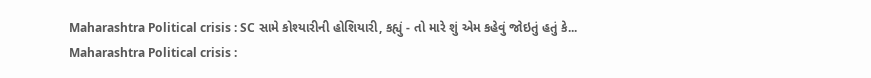Maharashtra Political crisis : SC સામે કોશ્યારીની હોશિયારી, કહ્યું - તો મારે શું એમ કહેવું જોઇતું હતું કે...
Maharashtra Political crisis :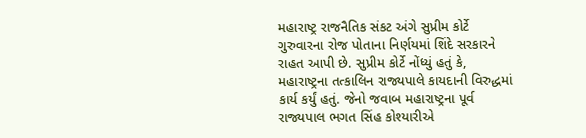મહારાષ્ટ્ર રાજનૈતિક સંકટ અંગે સુપ્રીમ કોર્ટે ગુરુવારના રોજ પોતાના નિર્ણયમાં શિંદે સરકારને રાહત આપી છે. સુપ્રીમ કોર્ટે નોંધ્યું હતું કે, મહારાષ્ટ્રના તત્કાલિન રાજ્યપાલે કાયદાની વિરુદ્ધમાં કાર્ય કર્યું હતું. જેનો જવાબ મહારાષ્ટ્રના પૂર્વ રાજ્યપાલ ભગત સિંહ કોશ્યારીએ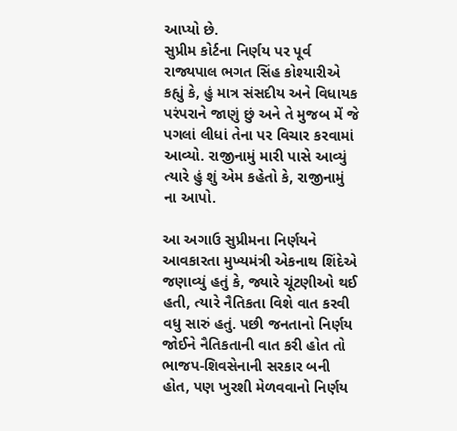આપ્યો છે.
સુપ્રીમ કોર્ટના નિર્ણય પર પૂર્વ રાજ્યપાલ ભગત સિંહ કોશ્યારીએ કહ્યું કે, હું માત્ર સંસદીય અને વિધાયક પરંપરાને જાણું છું અને તે મુજબ મેં જે પગલાં લીધાં તેના પર વિચાર કરવામાં આવ્યો. રાજીનામું મારી પાસે આવ્યું ત્યારે હું શું એમ કહેતો કે, રાજીનામું ના આપો.

આ અગાઉ સુપ્રીમના નિર્ણયને આવકારતા મુખ્યમંત્રી એકનાથ શિંદેએ જણાવ્યું હતું કે, જ્યારે ચૂંટણીઓ થઈ હતી, ત્યારે નૈતિકતા વિશે વાત કરવી વધુ સારું હતું. પછી જનતાનો નિર્ણય જોઈને નૈતિકતાની વાત કરી હોત તો ભાજપ-શિવસેનાની સરકાર બની હોત, પણ ખુરશી મેળવવાનો નિર્ણય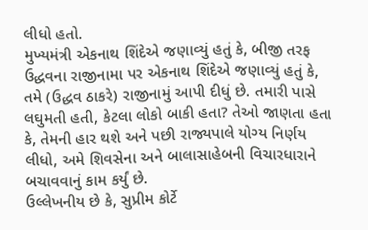લીધો હતો.
મુખ્યમંત્રી એકનાથ શિંદેએ જણાવ્યું હતું કે, બીજી તરફ ઉદ્ધવના રાજીનામા પર એકનાથ શિંદેએ જણાવ્યું હતું કે, તમે (ઉદ્ધવ ઠાકરે) રાજીનામું આપી દીધું છે. તમારી પાસે લઘુમતી હતી, કેટલા લોકો બાકી હતા? તેઓ જાણતા હતા કે, તેમની હાર થશે અને પછી રાજ્યપાલે યોગ્ય નિર્ણય લીધો, અમે શિવસેના અને બાલાસાહેબની વિચારધારાને બચાવવાનું કામ કર્યું છે.
ઉલ્લેખનીય છે કે, સુપ્રીમ કોર્ટે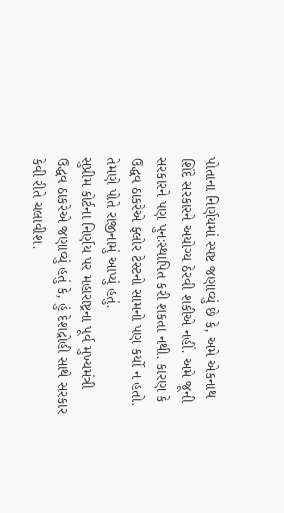પોતાના નિર્ણયમાં સ્પષ્ટ જણાવ્યું છે કે, અમે એકનાથ શિંદે સરકારને અયોગ્ય ઠેરવી શકીએ નહીં. અમે જૂની સરકારને પણ પુનઃસ્થાપિત કરી શકતા નથી. કારણ કે ઉદ્ધવ ઠાકરેએ ફ્લોર ટેસ્ટનો સામનો પણ કર્યો ન હતો. તેમણે પોતે રાજીનામું આપ્યું હતું.
સુપ્રીમ કોર્ટના નિર્ણય પર મહારાષ્ટ્રના પૂર્વ મુખ્યમંત્રી ઉદ્ધવ ઠાકરેએ જણાવ્યું હતું કે, હું દેશદ્રોહી સાથે સરકાર કેવી રીતે ચલાવીશ.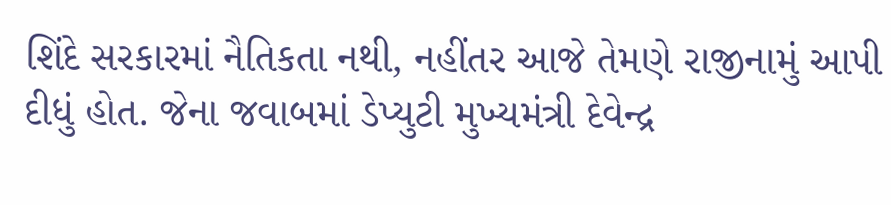શિંદે સરકારમાં નૈતિકતા નથી, નહીંતર આજે તેમણે રાજીનામું આપી દીધું હોત. જેના જવાબમાં ડેપ્યુટી મુખ્યમંત્રી દેવેન્દ્ર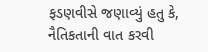ફડણવીસે જણાવ્યું હતુ કે, નૈતિકતાની વાત કરવી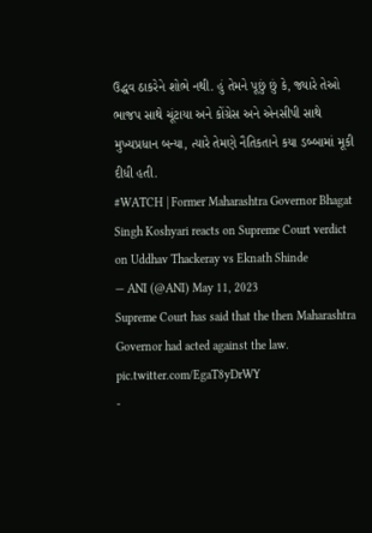ઉદ્ધવ ઠાકરેને શોભે નથી. હું તેમને પૂછું છું કે, જ્યારે તેઓ ભાજપ સાથે ચૂંટાયા અને કોંગ્રેસ અને એનસીપી સાથે મુખ્યપ્રધાન બન્યા, ત્યારે તેમણે નૈતિકતાને કયા ડબ્બામાં મૂકી દીધી હતી.
#WATCH | Former Maharashtra Governor Bhagat Singh Koshyari reacts on Supreme Court verdict on Uddhav Thackeray vs Eknath Shinde
— ANI (@ANI) May 11, 2023
Supreme Court has said that the then Maharashtra Governor had acted against the law. pic.twitter.com/EgaT8yDrWY
-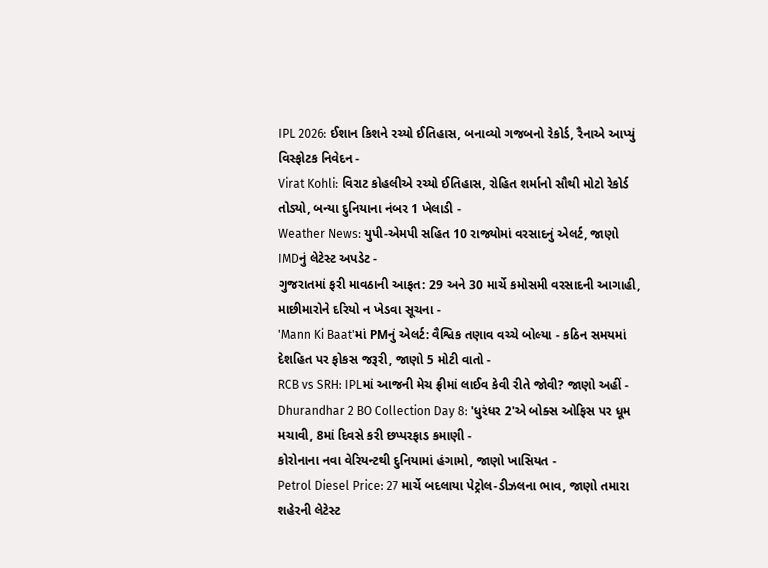IPL 2026: ઈશાન કિશને રચ્યો ઈતિહાસ, બનાવ્યો ગજબનો રેકોર્ડ, રૈનાએ આપ્યું વિસ્ફોટક નિવેદન -
Virat Kohli: વિરાટ કોહલીએ રચ્યો ઈતિહાસ, રોહિત શર્માનો સૌથી મોટો રેકોર્ડ તોડ્યો, બન્યા દુનિયાના નંબર 1 ખેલાડી -
Weather News: યુપી-એમપી સહિત 10 રાજ્યોમાં વરસાદનું એલર્ટ, જાણો IMDનું લેટેસ્ટ અપડેટ -
ગુજરાતમાં ફરી માવઠાની આફત: 29 અને 30 માર્ચે કમોસમી વરસાદની આગાહી, માછીમારોને દરિયો ન ખેડવા સૂચના -
'Mann Ki Baat'માં PMનું એલર્ટ: વૈશ્વિક તણાવ વચ્ચે બોલ્યા - કઠિન સમયમાં દેશહિત પર ફોકસ જરૂરી, જાણો 5 મોટી વાતો -
RCB vs SRH: IPLમાં આજની મેચ ફ્રીમાં લાઈવ કેવી રીતે જોવી? જાણો અહીં -
Dhurandhar 2 BO Collection Day 8: 'ધુરંધર 2'એ બોક્સ ઓફિસ પર ધૂમ મચાવી, 8માં દિવસે કરી છપ્પરફાડ કમાણી -
કોરોનાના નવા વેરિયન્ટથી દુનિયામાં હંગામો, જાણો ખાસિયત -
Petrol Diesel Price: 27 માર્ચે બદલાયા પેટ્રોલ-ડીઝલના ભાવ, જાણો તમારા શહેરની લેટેસ્ટ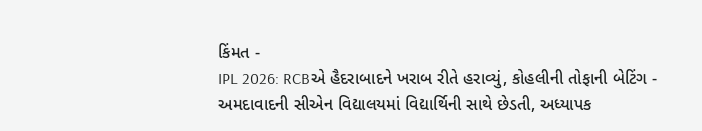કિંમત -
IPL 2026: RCBએ હૈદરાબાદને ખરાબ રીતે હરાવ્યું, કોહલીની તોફાની બેટિંગ -
અમદાવાદની સીએન વિદ્યાલયમાં વિદ્યાર્થિની સાથે છેડતી, અધ્યાપક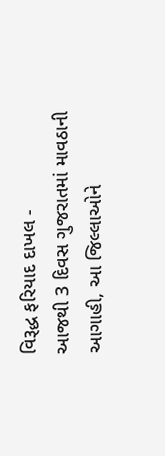વિરૂદ્ધ ફરિયાદ દાખલ -
આજથી 3 દિવસ ગુજરાતમાં માવઠાની આગાહી, આ જિલ્લાઓને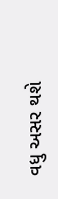વધુ અસર થશે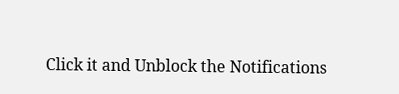Click it and Unblock the Notifications